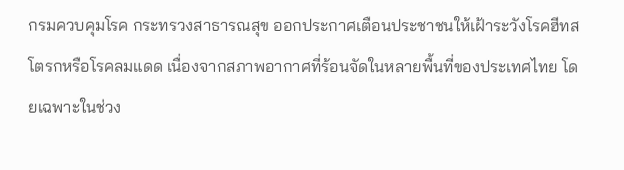กรมควบคุมโรค กระทรวงสาธารณสุข ออกประกาศเตือนประชาชนให้เฝ้าระวังโรคฮีทสโตรกหรือโรคลมแดด เนื่องจากสภาพอากาศที่ร้อนจัดในหลายพื้นที่ของประเทศไทย โดยเฉพาะในช่วง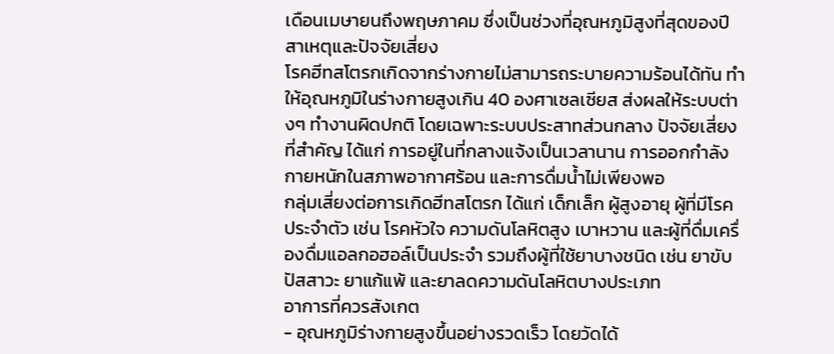เดือนเมษายนถึงพฤษภาคม ซึ่งเป็นช่วงที่อุณหภูมิสูงที่สุดของปี
สาเหตุและปัจจัยเสี่ยง
โรคฮีทสโตรกเกิดจากร่างกายไม่สามารถระบายความร้อนได้ทัน ทำให้อุณหภูมิในร่างกายสูงเกิน 40 องศาเซลเซียส ส่งผลให้ระบบต่างๆ ทำงานผิดปกติ โดยเฉพาะระบบประสาทส่วนกลาง ปัจจัยเสี่ยงที่สำคัญ ได้แก่ การอยู่ในที่กลางแจ้งเป็นเวลานาน การออกกำลังกายหนักในสภาพอากาศร้อน และการดื่มน้ำไม่เพียงพอ
กลุ่มเสี่ยงต่อการเกิดฮีทสโตรก ได้แก่ เด็กเล็ก ผู้สูงอายุ ผู้ที่มีโรคประจำตัว เช่น โรคหัวใจ ความดันโลหิตสูง เบาหวาน และผู้ที่ดื่มเครื่องดื่มแอลกอฮอล์เป็นประจำ รวมถึงผู้ที่ใช้ยาบางชนิด เช่น ยาขับปัสสาวะ ยาแก้แพ้ และยาลดความดันโลหิตบางประเภท
อาการที่ควรสังเกต
- อุณหภูมิร่างกายสูงขึ้นอย่างรวดเร็ว โดยวัดได้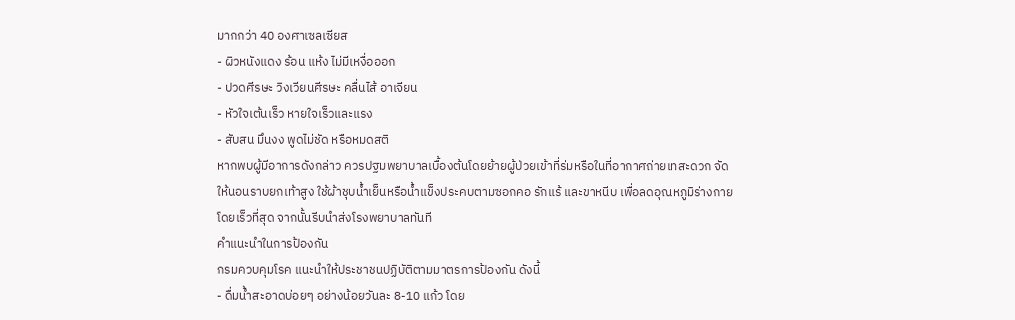มากกว่า 40 องศาเซลเซียส
- ผิวหนังแดง ร้อน แห้ง ไม่มีเหงื่อออก
- ปวดศีรษะ วิงเวียนศีรษะ คลื่นไส้ อาเจียน
- หัวใจเต้นเร็ว หายใจเร็วและแรง
- สับสน มึนงง พูดไม่ชัด หรือหมดสติ
หากพบผู้มีอาการดังกล่าว ควรปฐมพยาบาลเบื้องต้นโดยย้ายผู้ป่วยเข้าที่ร่มหรือในที่อากาศถ่ายเทสะดวก จัดให้นอนราบยกเท้าสูง ใช้ผ้าชุบน้ำเย็นหรือน้ำแข็งประคบตามซอกคอ รักแร้ และขาหนีบ เพื่อลดอุณหภูมิร่างกายโดยเร็วที่สุด จากนั้นรีบนำส่งโรงพยาบาลทันที
คำแนะนำในการป้องกัน
กรมควบคุมโรค แนะนำให้ประชาชนปฏิบัติตามมาตรการป้องกัน ดังนี้
- ดื่มน้ำสะอาดบ่อยๆ อย่างน้อยวันละ 8-10 แก้ว โดย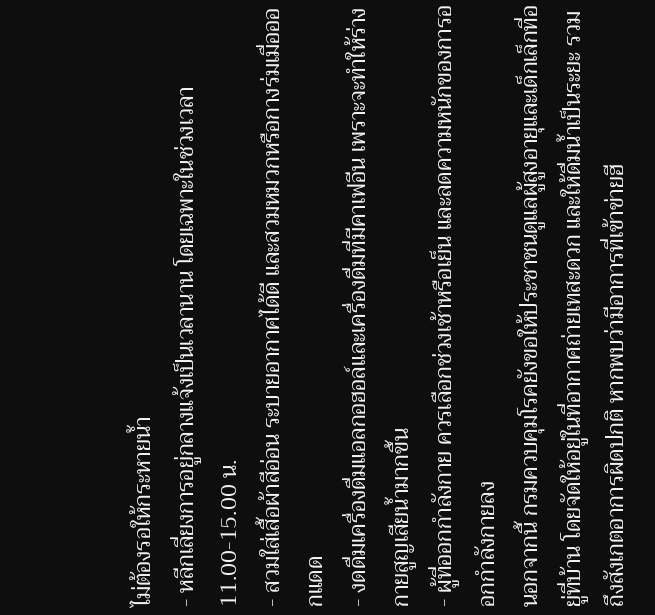ไม่ต้องรอให้กระหายน้ำ
- หลีกเลี่ยงการอยู่กลางแจ้งเป็นเวลานาน โดยเฉพาะในช่วงเวลา 11.00-15.00 น.
- สวมใส่เสื้อผ้าสีอ่อน ระบายอากาศได้ดี และสวมหมวกหรือกางร่มเมื่อออกแดด
- งดดื่มเครื่องดื่มแอลกอฮอล์และเครื่องดื่มที่มีคาเฟอีน เพราะจะทำให้ร่างกายสูญเสียน้ำมากขึ้น
- ผู้ที่ออกกำลังกาย ควรเลือกช่วงเช้าหรือเย็น และลดความหนักของการออกกำลังกายลง
นอกจากนี้ กรมควบคุมโรคยังขอให้ประชาชนดูแลผู้สูงอายุและเด็กเล็กที่อยู่ที่บ้าน โดยจัดให้อยู่ในที่อากาศถ่ายเทสะดวก และให้ดื่มน้ำเป็นระยะ รวมถึงสังเกตอาการผิดปกติ หากพบว่ามีอาการที่เข้าข่ายฮี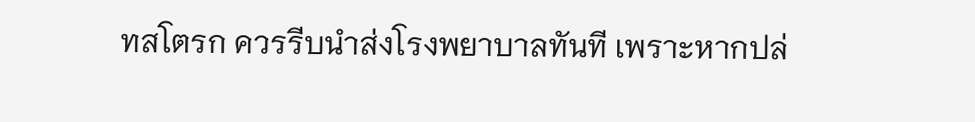ทสโตรก ควรรีบนำส่งโรงพยาบาลทันที เพราะหากปล่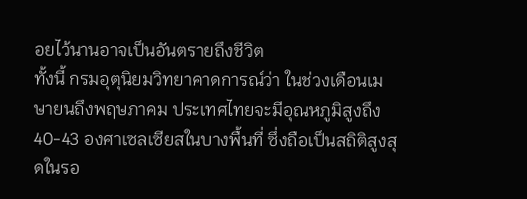อยไว้นานอาจเป็นอันตรายถึงชีวิต
ทั้งนี้ กรมอุตุนิยมวิทยาคาดการณ์ว่า ในช่วงเดือนเมษายนถึงพฤษภาคม ประเทศไทยจะมีอุณหภูมิสูงถึง 40-43 องศาเซลเซียสในบางพื้นที่ ซึ่งถือเป็นสถิติสูงสุดในรอ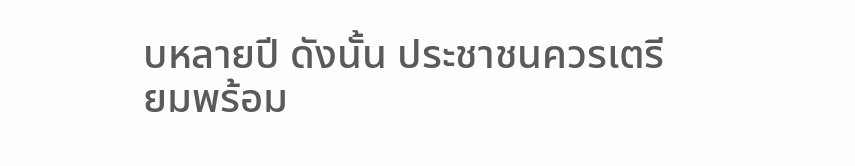บหลายปี ดังนั้น ประชาชนควรเตรียมพร้อม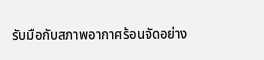รับมือกับสภาพอากาศร้อนจัดอย่าง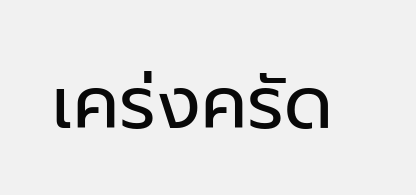เคร่งครัด